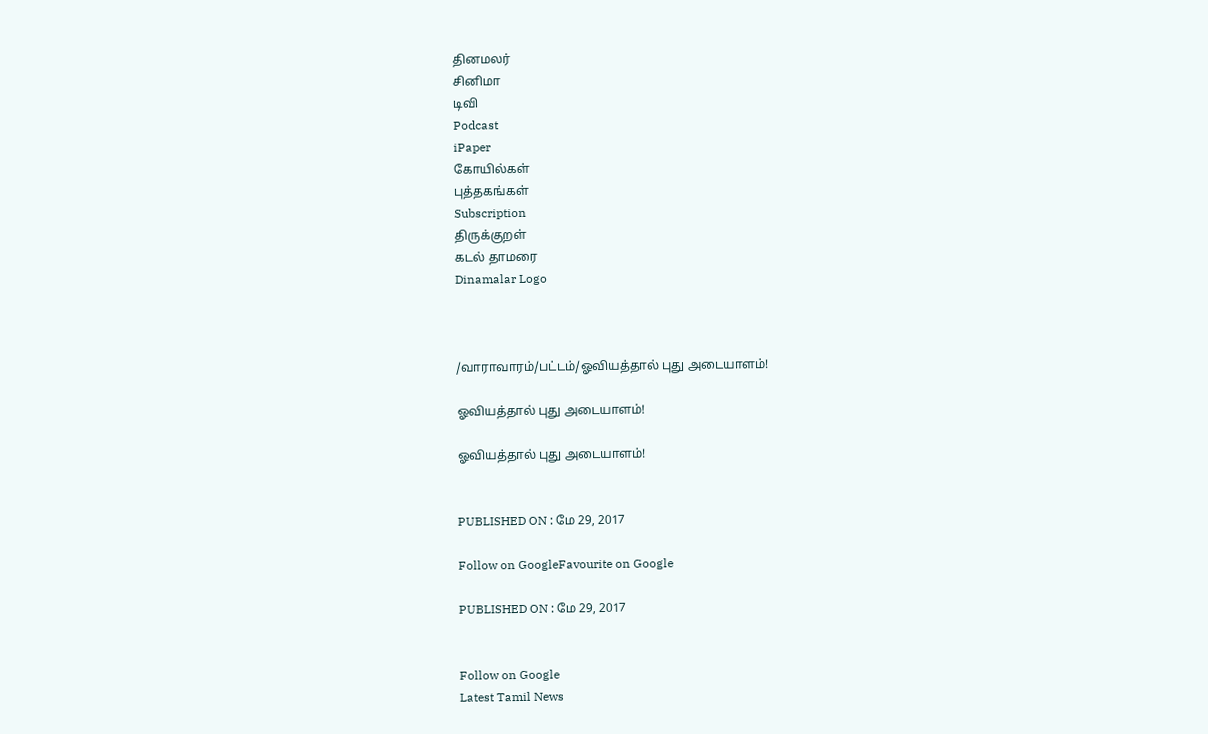தினமலர்
சினிமா
டிவி
Podcast
iPaper
கோயில்கள்
புத்தகங்கள்
Subscription
திருக்குறள்
கடல் தாமரை
Dinamalar Logo



/வாராவாரம்/பட்டம்/ஓவியத்தால் புது அடையாளம்!

ஓவியத்தால் புது அடையாளம்!

ஓவியத்தால் புது அடையாளம்!


PUBLISHED ON : மே 29, 2017

Follow on GoogleFavourite on Google

PUBLISHED ON : மே 29, 2017


Follow on Google
Latest Tamil News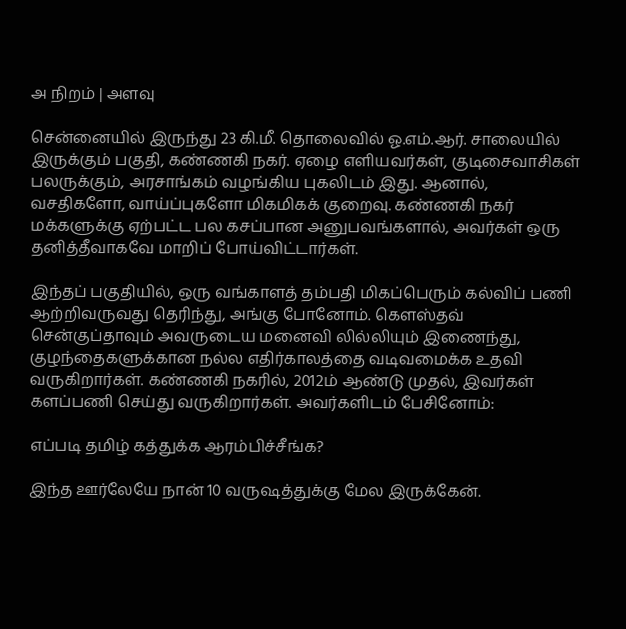அ நிறம் | அளவு

சென்னையில் இருந்து 23 கி.மீ. தொலைவில் ஓ.எம்.ஆர். சாலையில் இருக்கும் பகுதி, கண்ணகி நகர். ஏழை எளியவர்கள், குடிசைவாசிகள் பலருக்கும், அரசாங்கம் வழங்கிய புகலிடம் இது. ஆனால், வசதிகளோ, வாய்ப்புகளோ மிகமிகக் குறைவு. கண்ணகி நகர் மக்களுக்கு ஏற்பட்ட பல கசப்பான அனுபவங்களால், அவர்கள் ஒரு தனித்தீவாகவே மாறிப் போய்விட்டார்கள்.

இந்தப் பகுதியில், ஒரு வங்காளத் தம்பதி மிகப்பெரும் கல்விப் பணி ஆற்றிவருவது தெரிந்து, அங்கு போனோம். கெளஸ்தவ் சென்குப்தாவும் அவருடைய மனைவி லில்லியும் இணைந்து, குழந்தைகளுக்கான நல்ல எதிர்காலத்தை வடிவமைக்க உதவி வருகிறார்கள். கண்ணகி நகரில், 2012ம் ஆண்டு முதல், இவர்கள் களப்பணி செய்து வருகிறார்கள். அவர்களிடம் பேசினோம்:

எப்படி தமிழ் கத்துக்க ஆரம்பிச்சீங்க?

இந்த ஊர்லேயே நான் 10 வருஷத்துக்கு மேல இருக்கேன்.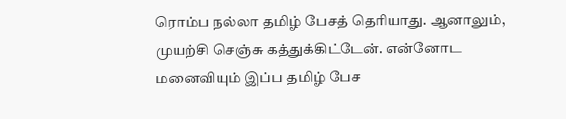ரொம்ப நல்லா தமிழ் பேசத் தெரியாது. ஆனாலும், முயற்சி செஞ்சு கத்துக்கிட்டேன். என்னோட மனைவியும் இப்ப தமிழ் பேச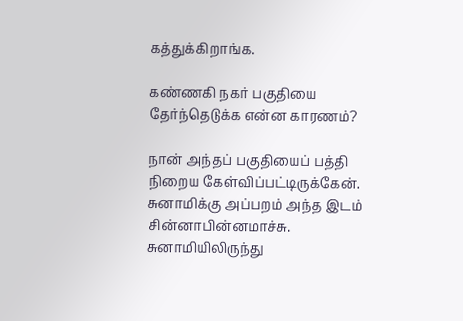கத்துக்கிறாங்க.

கண்ணகி நகர் பகுதியை தேர்ந்தெடுக்க என்ன காரணம்?

நான் அந்தப் பகுதியைப் பத்தி நிறைய கேள்விப்பட்டிருக்கேன். சுனாமிக்கு அப்பறம் அந்த இடம் சின்னாபின்னமாச்சு. சுனாமியிலிருந்து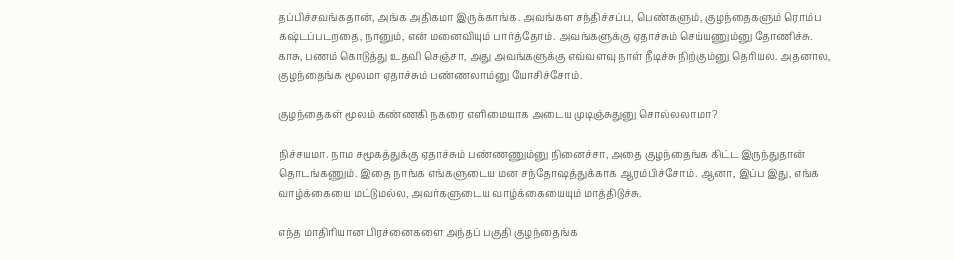தப்பிச்சவங்கதான், அங்க அதிகமா இருக்காங்க. அவங்கள சந்திச்சப்ப, பெண்களும், குழந்தைகளும் ரொம்ப கஷ்டப்படறதை, நானும், என் மனைவியும் பார்த்தோம். அவங்களுக்கு ஏதாச்சும் செய்யணும்னு தோணிச்சு. காசு, பணம் கொடுத்து உதவி செஞ்சா, அது அவங்களுக்கு எவ்வளவு நாள் நீடிச்சு நிற்கும்னு தெரியல. அதனால, குழந்தைங்க மூலமா ஏதாச்சும் பண்ணலாம்னு யோசிச்சோம்.

குழந்தைகள் மூலம் கண்ணகி நகரை எளிமையாக அடைய முடிஞ்சுதுனு சொல்லலாமா?

நிச்சயமா. நாம சமூகத்துக்கு ஏதாச்சும் பண்ணணும்னு நினைச்சா, அதை குழந்தைங்க கிட்ட இருந்துதான் தொடங்கணும். இதை நாங்க எங்களுடைய மன சந்தோஷத்துக்காக ஆரம்பிச்சோம். ஆனா, இப்ப இது, எங்க வாழ்க்கையை மட்டுமல்ல, அவர்களுடைய வாழ்க்கையையும் மாத்திடுச்சு.

எந்த மாதிரியான பிரச்னைகளை அந்தப் பகுதி குழந்தைங்க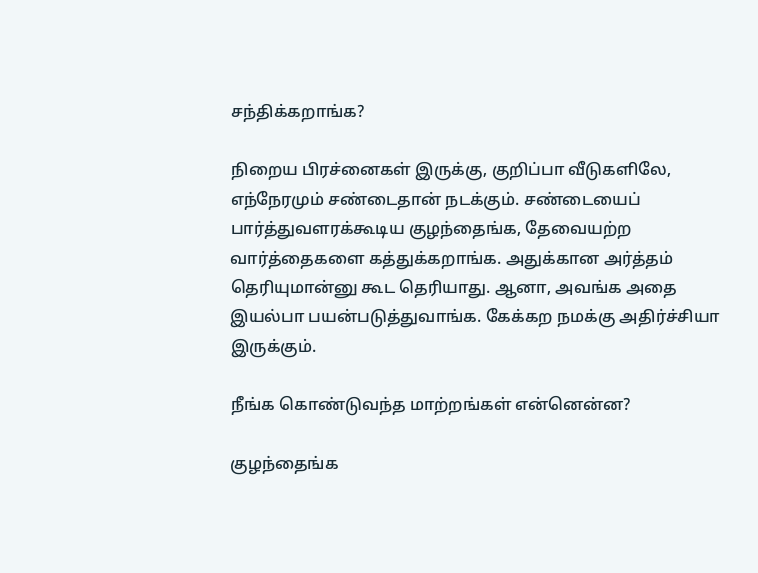சந்திக்கறாங்க?

நிறைய பிரச்னைகள் இருக்கு, குறிப்பா வீடுகளிலே, எந்நேரமும் சண்டைதான் நடக்கும். சண்டையைப் பார்த்துவளரக்கூடிய குழந்தைங்க, தேவையற்ற வார்த்தைகளை கத்துக்கறாங்க. அதுக்கான அர்த்தம் தெரியுமான்னு கூட தெரியாது. ஆனா, அவங்க அதை இயல்பா பயன்படுத்துவாங்க. கேக்கற நமக்கு அதிர்ச்சியா இருக்கும்.

நீங்க கொண்டுவந்த மாற்றங்கள் என்னென்ன?

குழந்தைங்க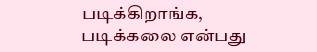படிக்கிறாங்க, படிக்கலை என்பது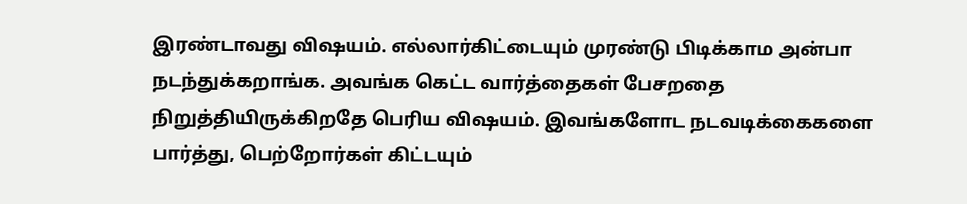இரண்டாவது விஷயம். எல்லார்கிட்டையும் முரண்டு பிடிக்காம அன்பா நடந்துக்கறாங்க. அவங்க கெட்ட வார்த்தைகள் பேசறதை நிறுத்தியிருக்கிறதே பெரிய விஷயம். இவங்களோட நடவடிக்கைகளை பார்த்து, பெற்றோர்கள் கிட்டயும்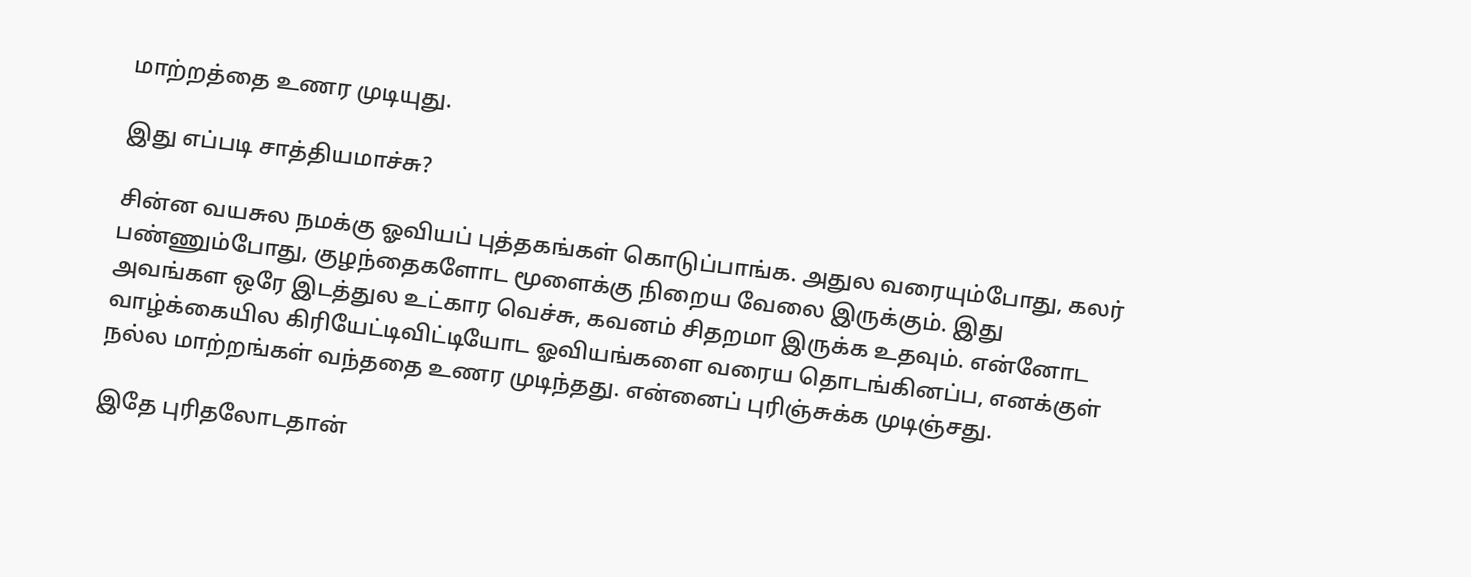மாற்றத்தை உணர முடியுது.

இது எப்படி சாத்தியமாச்சு?

சின்ன வயசுல நமக்கு ஓவியப் புத்தகங்கள் கொடுப்பாங்க. அதுல வரையும்போது, கலர் பண்ணும்போது, குழந்தைகளோட மூளைக்கு நிறைய வேலை இருக்கும். இது அவங்கள ஒரே இடத்துல உட்கார வெச்சு, கவனம் சிதறமா இருக்க உதவும். என்னோட வாழ்க்கையில கிரியேட்டிவிட்டியோட ஓவியங்களை வரைய தொடங்கினப்ப, எனக்குள் நல்ல மாற்றங்கள் வந்ததை உணர முடிந்தது. என்னைப் புரிஞ்சுக்க முடிஞ்சது.

இதே புரிதலோடதான்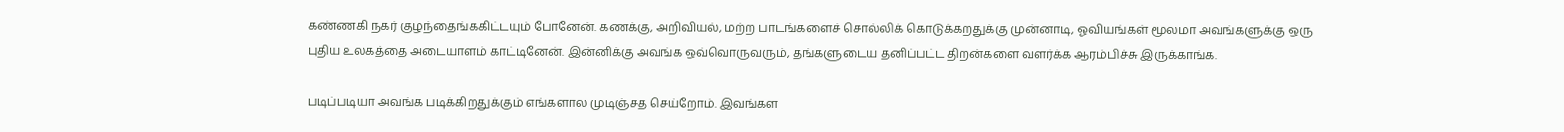கண்ணகி நகர் குழந்தைங்ககிட்டயும் போனேன். கணக்கு, அறிவியல், மற்ற பாடங்களைச் சொல்லிக் கொடுக்கறதுக்கு முன்னாடி, ஓவியங்கள் மூலமா அவங்களுக்கு ஒரு புதிய உலகத்தை அடையாளம் காட்டினேன். இன்னிக்கு அவங்க ஒவ்வொருவரும், தங்களுடைய தனிப்பட்ட திறன்களை வளர்க்க ஆரம்பிச்சு இருக்காங்க.

படிப்படியா அவங்க படிக்கிறதுக்கும் எங்களால முடிஞ்சத செய்றோம். இவங்கள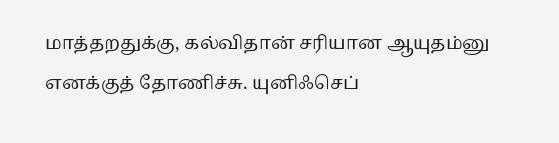மாத்தறதுக்கு, கல்விதான் சரியான ஆயுதம்னு எனக்குத் தோணிச்சு. யுனிஃசெப்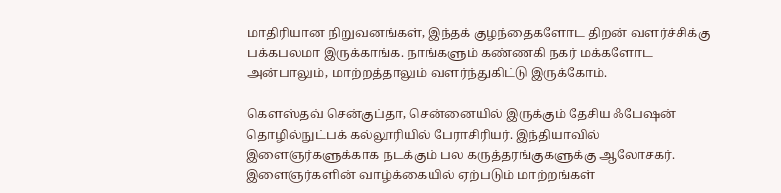மாதிரியான நிறுவனங்கள், இந்தக் குழந்தைகளோட திறன் வளர்ச்சிக்கு பக்கபலமா இருக்காங்க. நாங்களும் கண்ணகி நகர் மக்களோட அன்பாலும், மாற்றத்தாலும் வளர்ந்துகிட்டு இருக்கோம்.

கெளஸ்தவ் சென்குப்தா, சென்னையில் இருக்கும் தேசிய ஃபேஷன் தொழில்நுட்பக் கல்லூரியில் பேராசிரியர். இந்தியாவில் இளைஞர்களுக்காக நடக்கும் பல கருத்தரங்குகளுக்கு ஆலோசகர். இளைஞர்களின் வாழ்க்கையில் ஏற்படும் மாற்றங்கள்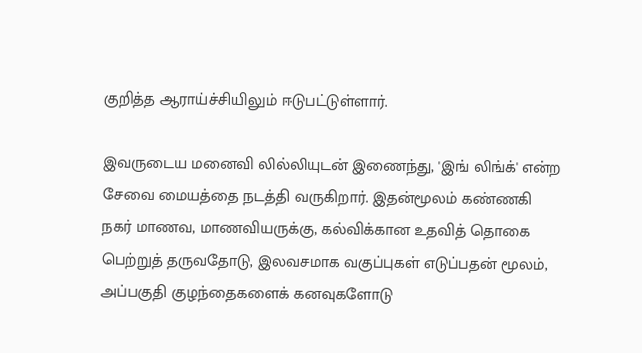குறித்த ஆராய்ச்சியிலும் ஈடுபட்டுள்ளார்.

இவருடைய மனைவி லில்லியுடன் இணைந்து, 'இங் லிங்க்' என்ற சேவை மையத்தை நடத்தி வருகிறார். இதன்மூலம் கண்ணகி நகர் மாணவ, மாணவியருக்கு, கல்விக்கான உதவித் தொகை பெற்றுத் தருவதோடு, இலவசமாக வகுப்புகள் எடுப்பதன் மூலம், அப்பகுதி குழந்தைகளைக் கனவுகளோடு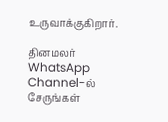உருவாக்குகிறார்.

தினமலர் WhatsApp Channel-ல் சேருங்கள்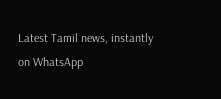Latest Tamil news, instantly on WhatsApp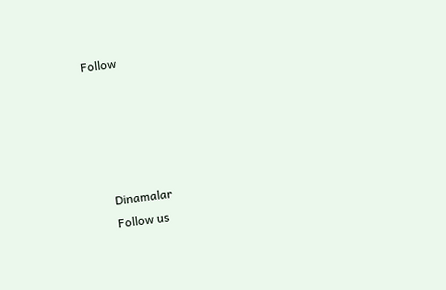Follow





      Dinamalar
      Follow us